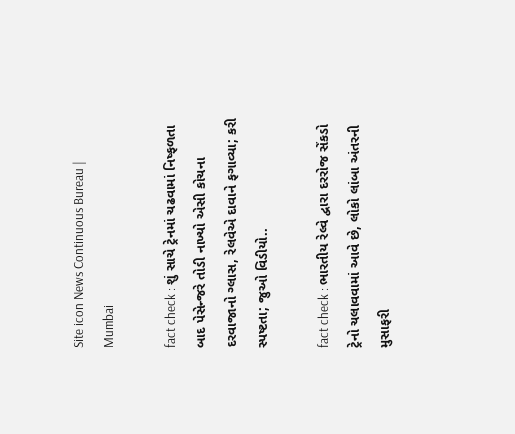Site icon News Continuous Bureau | Mumbai

fact check : શું સાચે ટ્રેનમાં ચઢવામાં નિષ્ફળતા બાદ પેસેન્જરે તોડી નાખ્યો એસી કોચના દરવાજાનો ગ્લાસ, રેલવેએ દાવાને ફગાવ્યા; કરી સ્પષ્ટતા; જુઓ વિડીયો..

fact check : ભારતીય રેલ્વે દ્વારા દરરોજ સેંકડો ટ્રેનો ચલાવવામાં આવે છે, લોકો લાંબા અંતરની મુસાફરી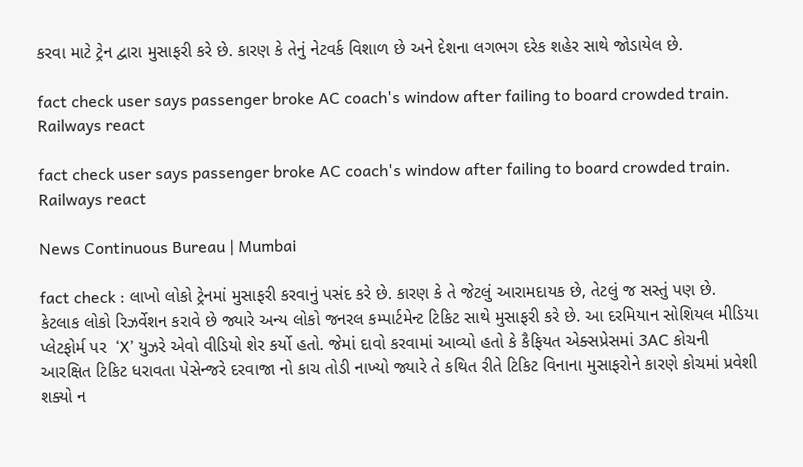કરવા માટે ટ્રેન દ્વારા મુસાફરી કરે છે. કારણ કે તેનું નેટવર્ક વિશાળ છે અને દેશના લગભગ દરેક શહેર સાથે જોડાયેલ છે.

fact check user says passenger broke AC coach's window after failing to board crowded train. Railways react

fact check user says passenger broke AC coach's window after failing to board crowded train. Railways react

News Continuous Bureau | Mumbai

fact check : લાખો લોકો ટ્રેનમાં મુસાફરી કરવાનું પસંદ કરે છે. કારણ કે તે જેટલું આરામદાયક છે, તેટલું જ સસ્તું પણ છે.  કેટલાક લોકો રિઝર્વેશન કરાવે છે જ્યારે અન્ય લોકો જનરલ કમ્પાર્ટમેન્ટ ટિકિટ સાથે મુસાફરી કરે છે. આ દરમિયાન સોશિયલ મીડિયા પ્લેટફોર્મ પર  ‘X’ યુઝરે એવો વીડિયો શેર કર્યો હતો. જેમાં દાવો કરવામાં આવ્યો હતો કે કૈફિયત એક્સપ્રેસમાં 3AC કોચની આરક્ષિત ટિકિટ ધરાવતા પેસેન્જરે દરવાજા નો કાચ તોડી નાખ્યો જ્યારે તે કથિત રીતે ટિકિટ વિનાના મુસાફરોને કારણે કોચમાં પ્રવેશી શક્યો ન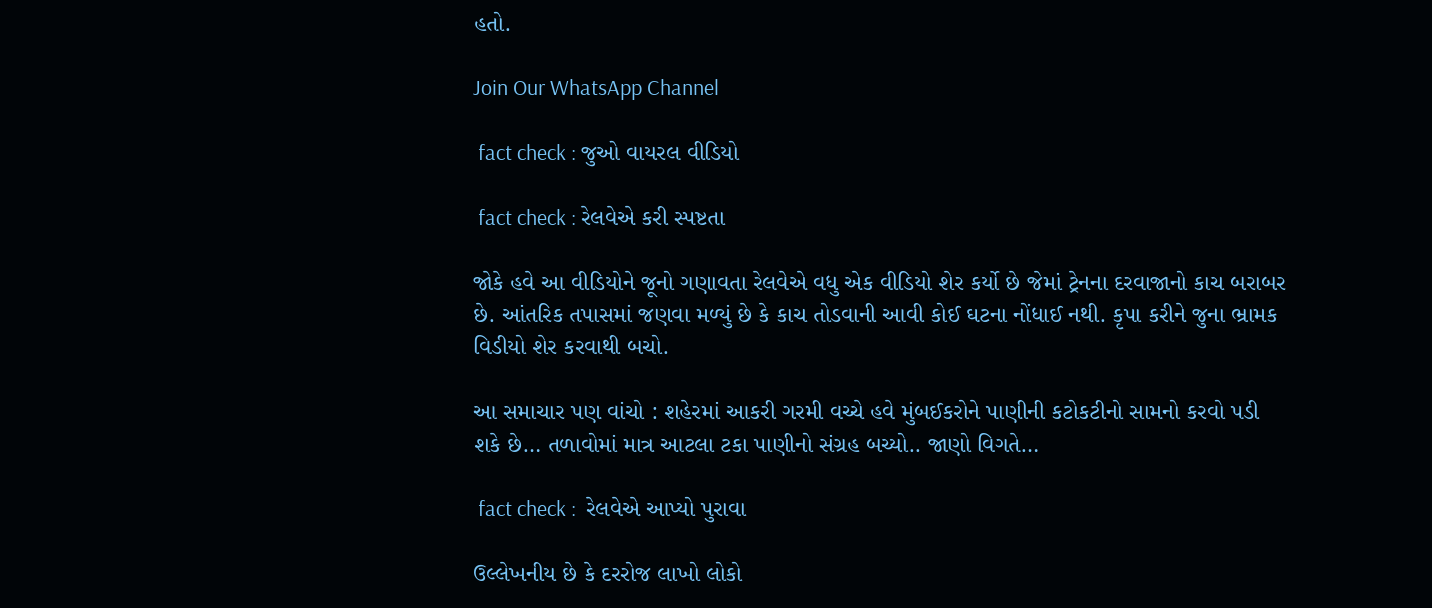હતો.

Join Our WhatsApp Channel

 fact check : જુઓ વાયરલ વીડિયો

 fact check : રેલવેએ કરી સ્પષ્ટતા

જોકે હવે આ વીડિયોને જૂનો ગણાવતા રેલવેએ વધુ એક વીડિયો શેર કર્યો છે જેમાં ટ્રેનના દરવાજાનો કાચ બરાબર છે. આંતરિક તપાસમાં જણવા મળ્યું છે કે કાચ તોડવાની આવી કોઈ ઘટના નોંધાઈ નથી. કૃપા કરીને જુના ભ્રામક વિડીયો શેર કરવાથી બચો.

આ સમાચાર પણ વાંચો : શહેરમાં આકરી ગરમી વચ્ચે હવે મુંબઈકરોને પાણીની કટોકટીનો સામનો કરવો પડી શકે છે… તળાવોમાં માત્ર આટલા ટકા પાણીનો સંગ્રહ બચ્યો.. જાણો વિગતે…

 fact check :  રેલવેએ આપ્યો પુરાવા

ઉલ્લેખનીય છે કે દરરોજ લાખો લોકો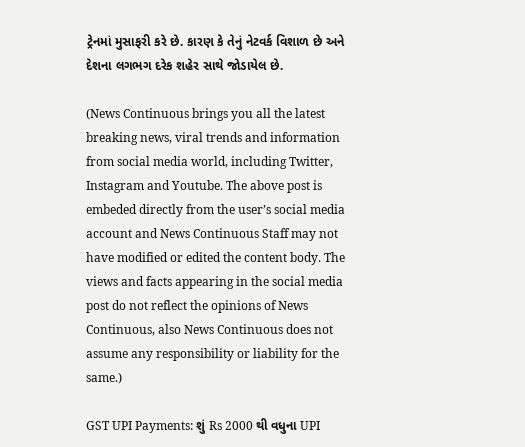ટ્રેનમાં મુસાફરી કરે છે. કારણ કે તેનું નેટવર્ક વિશાળ છે અને દેશના લગભગ દરેક શહેર સાથે જોડાયેલ છે.

(News Continuous brings you all the latest breaking news, viral trends and information from social media world, including Twitter, Instagram and Youtube. The above post is embeded directly from the user’s social media account and News Continuous Staff may not have modified or edited the content body. The views and facts appearing in the social media post do not reflect the opinions of News Continuous, also News Continuous does not assume any responsibility or liability for the same.)

GST UPI Payments: શું Rs 2000 થી વધુના UPI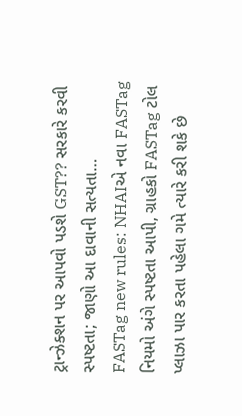ટ્રાન્ઝેક્શન પર આપવો પડશે GST?? સરકારે કરવી સ્પષ્ટતા; જાણો આ દાવાની સત્યતા…
FASTag new rules: NHAIએ નવા FASTag નિયમો અંગે સ્પષ્ટતા આપી, ગ્રાહકો FASTag ટોલ પ્લાઝા પાર કરતા પહેલા ગમે ત્યારે કરી શકે છે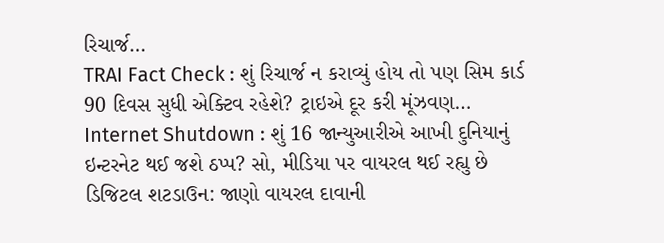રિચાર્જ…
TRAI Fact Check : શું રિચાર્જ ન કરાવ્યું હોય તો પણ સિમ કાર્ડ 90 દિવસ સુધી એક્ટિવ રહેશે? ટ્રાઇએ દૂર કરી મૂંઝવણ…
Internet Shutdown : શું 16 જાન્યુઆરીએ આખી દુનિયાનું ઇન્ટરનેટ થઈ જશે ઠપ્પ? સો, મીડિયા પર વાયરલ થઈ રહ્યુ છે ડિજિટલ શટડાઉન: જાણો વાયરલ દાવાની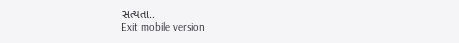સત્યતા..
Exit mobile version